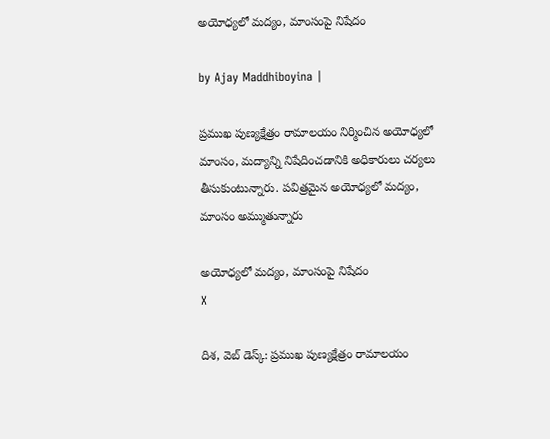అయోధ్యలో మద్యం, మాంసంపై నిషేదం

by Ajay Maddhiboyina |

ప్రముఖ పుణ్యక్షేత్రం రామాలయం నిర్మించిన అయోధ్యలో మాంసం, మద్యాన్ని నిషేదించడానికి అధికారులు చర్యలు తీసుకుంటున్నారు. పవిత్రమైన అయోధ్యలో మద్యం, మాంసం అమ్ముతున్నారు

అయోధ్యలో మద్యం, మాంసంపై నిషేదం
X

దిశ‌, వెబ్ డెస్క్: ప్రముఖ పుణ్యక్షేత్రం రామాలయం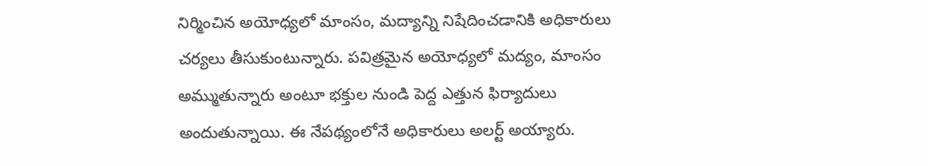నిర్మించిన అయోధ్యలో మాంసం, మద్యాన్ని నిషేదించడానికి అధికారులు చర్యలు తీసుకుంటున్నారు. పవిత్రమైన అయోధ్యలో మద్యం, మాంసం అమ్ముతున్నారు అంటూ భక్తుల నుండి పెద్ద ఎత్తున ఫిర్యాదులు అందుతున్నాయి. ఈ నేపథ్యంలోనే అధికారులు అలర్ట్ అయ్యారు.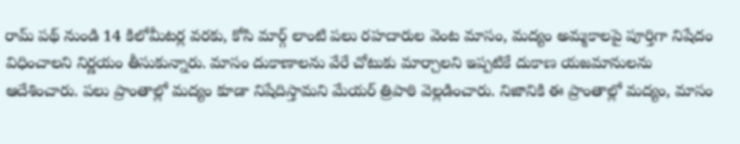రామ్ పథ్ నుండి 14 కిలోమీట‌ర్ల వ‌ర‌కు, కోసి మార్గ్ లాంటి పలు రహదారుల వెంట మాసం, మద్యం అమ్మకాలపై పూర్తిగా నిషేదం విధించాలని నిర్ణయం తీసుకున్నారు. మాసం దుకాణాలను వేరే చోటుకు మార్చాలని ఇప్పటికే దుకాణ యజమానులను ఆదేశించారు. పలు ప్రాంతాల్లో మద్యం కూడా నిషేదిస్తామని మేయర్ త్రిపాఠి వెల్లడించారు. నిజానికి ఈ ప్రాంతాల్లో మ‌ద్యం, మాసం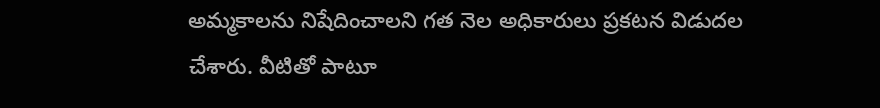అమ్మ‌కాల‌ను నిషేదించాల‌ని గ‌త నెల అధికారులు ప్ర‌క‌ట‌న విడుద‌ల చేశారు. వీటితో పాటూ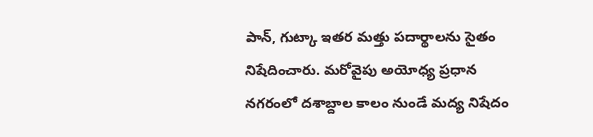పాన్, గుట్కా ఇతర మ‌త్తు ప‌దార్థాల‌ను సైతం నిషేదించారు. మ‌రోవైపు అయోధ్య ప్ర‌ధాన న‌గ‌రంలో ద‌శాబ్దాల కాలం నుండే మ‌ద్య నిషేదం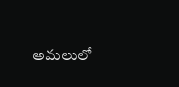అమ‌లులో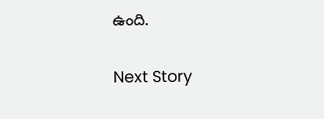ఉంది.

Next Story